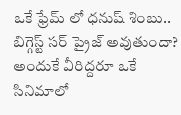ఒకే ఫ్రేమ్ లో ధనుష్ శింబు.. బిగ్గెస్ట్ సర్ ప్రైజ్ అవుతుందా?
అందుకే వీరిద్దరూ ఒకే సినిమాలో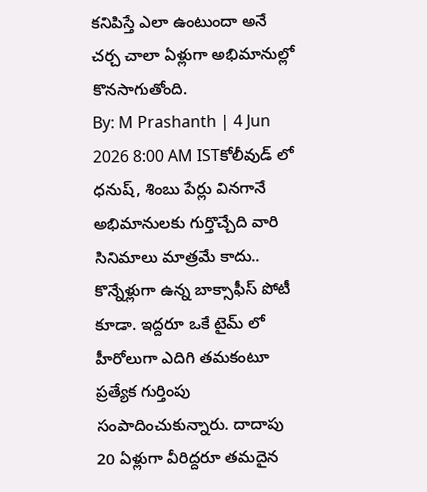కనిపిస్తే ఎలా ఉంటుందా అనే చర్చ చాలా ఏళ్లుగా అభిమానుల్లో కొనసాగుతోంది.
By: M Prashanth | 4 Jun 2026 8:00 AM ISTకోలీవుడ్ లో ధనుష్, శింబు పేర్లు వినగానే అభిమానులకు గుర్తొచ్చేది వారి సినిమాలు మాత్రమే కాదు.. కొన్నేళ్లుగా ఉన్న బాక్సాఫీస్ పోటీ కూడా. ఇద్దరూ ఒకే టైమ్ లో హీరోలుగా ఎదిగి తమకంటూ ప్రత్యేక గుర్తింపు సంపాదించుకున్నారు. దాదాపు 20 ఏళ్లుగా వీరిద్దరూ తమదైన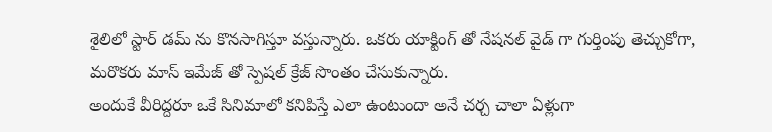శైలిలో స్టార్ డమ్ ను కొనసాగిస్తూ వస్తున్నారు. ఒకరు యాక్టింగ్ తో నేషనల్ వైడ్ గా గుర్తింపు తెచ్చుకోగా, మరొకరు మాస్ ఇమేజ్ తో స్పెషల్ క్రేజ్ సొంతం చేసుకున్నారు.
అందుకే వీరిద్దరూ ఒకే సినిమాలో కనిపిస్తే ఎలా ఉంటుందా అనే చర్చ చాలా ఏళ్లుగా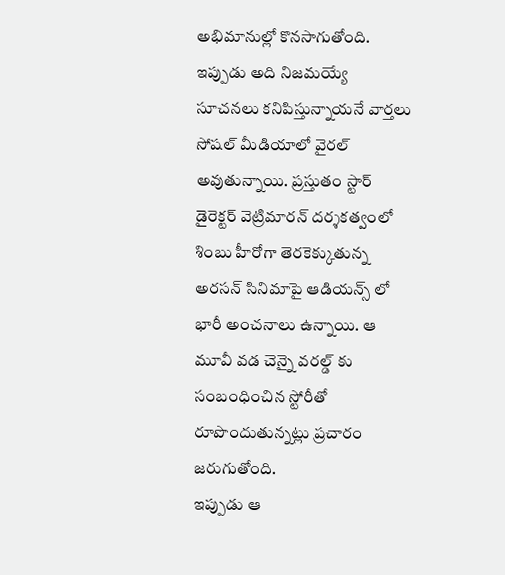అభిమానుల్లో కొనసాగుతోంది. ఇప్పుడు అది నిజమయ్యే సూచనలు కనిపిస్తున్నాయనే వార్తలు సోషల్ మీడియాలో వైరల్ అవుతున్నాయి. ప్రస్తుతం స్టార్ డైరెక్టర్ వెట్రిమారన్ దర్శకత్వంలో శింబు హీరోగా తెరకెక్కుతున్న అరసన్ సినిమాపై ఆడియన్స్ లో భారీ అంచనాలు ఉన్నాయి. ఆ మూవీ వడ చెన్నై వరల్డ్ కు సంబంధించిన స్టోరీతో రూపొందుతున్నట్లు ప్రచారం జరుగుతోంది.
ఇప్పుడు ఆ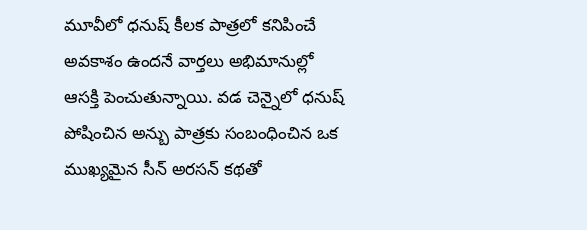మూవీలో ధనుష్ కీలక పాత్రలో కనిపించే అవకాశం ఉందనే వార్తలు అభిమానుల్లో ఆసక్తి పెంచుతున్నాయి. వడ చెన్నైలో ధనుష్ పోషించిన అన్బు పాత్రకు సంబంధించిన ఒక ముఖ్యమైన సీన్ అరసన్ కథతో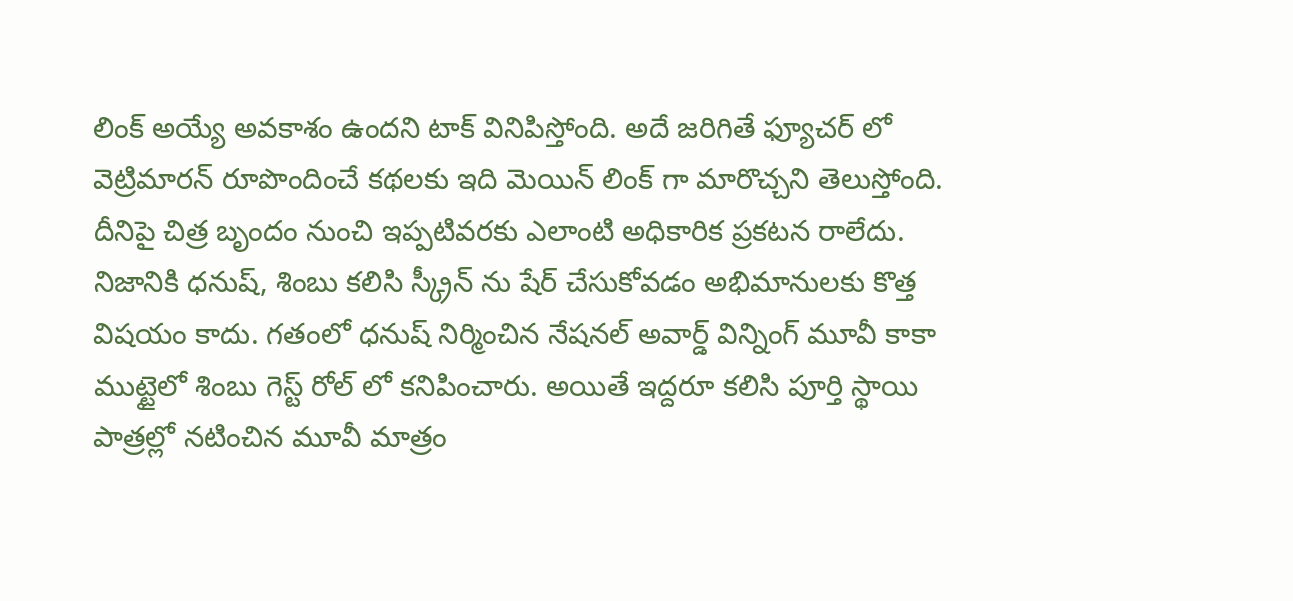లింక్ అయ్యే అవకాశం ఉందని టాక్ వినిపిస్తోంది. అదే జరిగితే ఫ్యూచర్ లో వెట్రిమారన్ రూపొందించే కథలకు ఇది మెయిన్ లింక్ గా మారొచ్చని తెలుస్తోంది. దీనిపై చిత్ర బృందం నుంచి ఇప్పటివరకు ఎలాంటి అధికారిక ప్రకటన రాలేదు.
నిజానికి ధనుష్, శింబు కలిసి స్క్రీన్ ను షేర్ చేసుకోవడం అభిమానులకు కొత్త విషయం కాదు. గతంలో ధనుష్ నిర్మించిన నేషనల్ అవార్డ్ విన్నింగ్ మూవీ కాకా ముట్టైలో శింబు గెస్ట్ రోల్ లో కనిపించారు. అయితే ఇద్దరూ కలిసి పూర్తి స్థాయి పాత్రల్లో నటించిన మూవీ మాత్రం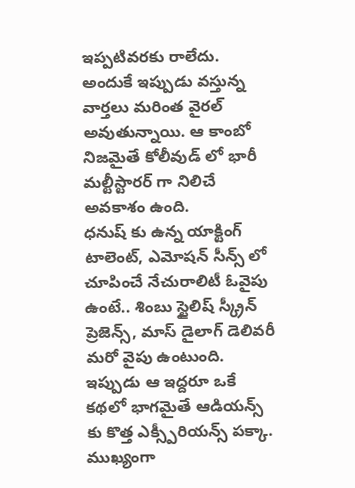ఇప్పటివరకు రాలేదు. అందుకే ఇప్పుడు వస్తున్న వార్తలు మరింత వైరల్ అవుతున్నాయి. ఆ కాంబో నిజమైతే కోలీవుడ్ లో భారీ మల్టీస్టారర్ గా నిలిచే అవకాశం ఉంది.
ధనుష్ కు ఉన్న యాక్టింగ్ టాలెంట్, ఎమోషన్ సీన్స్ లో చూపించే నేచురాలిటీ ఓవైపు ఉంటే.. శింబు స్టైలిష్ స్క్రీన్ ప్రెజెన్స్, మాస్ డైలాగ్ డెలివరీ మరో వైపు ఉంటుంది. ఇప్పుడు ఆ ఇద్దరూ ఒకే కథలో భాగమైతే ఆడియన్స్ కు కొత్త ఎక్స్పీరియన్స్ పక్కా. ముఖ్యంగా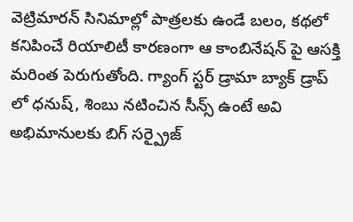వెట్రిమారన్ సినిమాల్లో పాత్రలకు ఉండే బలం, కథలో కనిపించే రియాలిటీ కారణంగా ఆ కాంబినేషన్ పై ఆసక్తి మరింత పెరుగుతోంది. గ్యాంగ్ స్టర్ డ్రామా బ్యాక్ డ్రాప్ లో ధనుష్, శింబు నటించిన సీన్స్ ఉంటే అవి అభిమానులకు బిగ్ సర్ప్రైజ్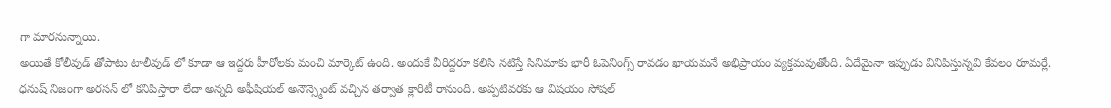గా మారనున్నాయి.
అయితే కోలీవుడ్ తోపాటు టాలీవుడ్ లో కూడా ఆ ఇద్దరు హీరోలకు మంచి మార్కెట్ ఉంది. అందుకే వీరిద్దరూ కలిసి నటిస్తే సినిమాకు భారీ ఓపెనింగ్స్ రావడం ఖాయమనే అభిప్రాయం వ్యక్తమవుతోంది. ఏదేమైనా ఇప్పుడు వినిపిస్తున్నవి కేవలం రూమర్లే. ధనుష్ నిజంగా అరసన్ లో కనిపిస్తారా లేదా అన్నది అఫీషియల్ అనౌన్స్మెంట్ వచ్చిన తర్వాత క్లారిటీ రానుంది. అప్పటివరకు ఆ విషయం సోషల్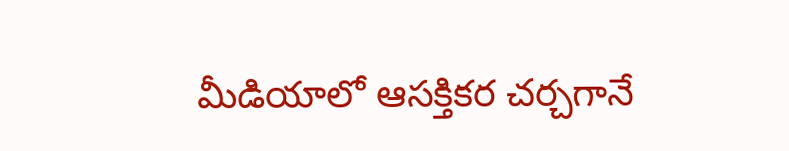మీడియాలో ఆసక్తికర చర్చగానే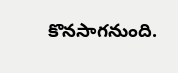కొనసాగనుంది.